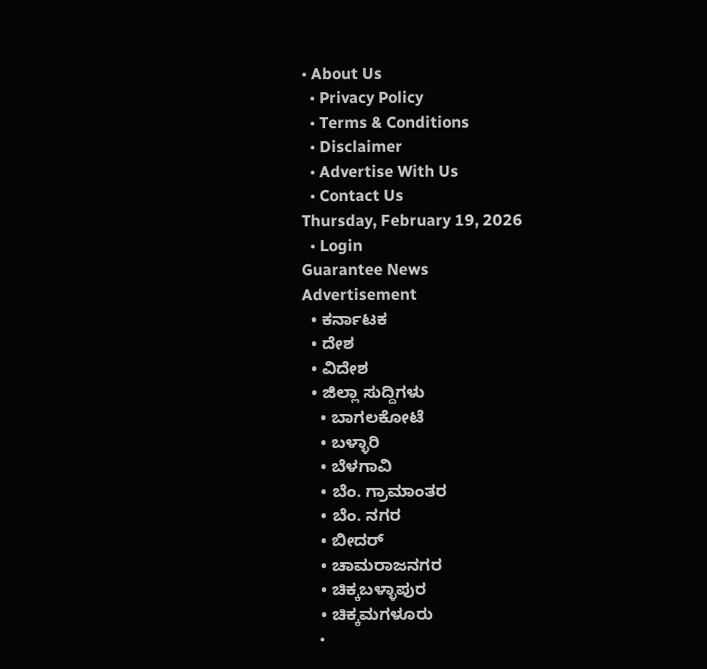• About Us
  • Privacy Policy
  • Terms & Conditions
  • Disclaimer
  • Advertise With Us
  • Contact Us
Thursday, February 19, 2026
  • Login
Guarantee News
Advertisement
  • ಕರ್ನಾಟಕ
  • ದೇಶ
  • ವಿದೇಶ
  • ಜಿಲ್ಲಾ ಸುದ್ದಿಗಳು
    • ಬಾಗಲಕೋಟೆ
    • ಬಳ್ಳಾರಿ
    • ಬೆಳಗಾವಿ
    • ಬೆಂ. ಗ್ರಾಮಾಂತರ
    • ಬೆಂ. ನಗರ
    • ಬೀದರ್
    • ಚಾಮರಾಜನಗರ
    • ಚಿಕ್ಕಬಳ್ಳಾಪುರ
    • ಚಿಕ್ಕಮಗಳೂರು
    •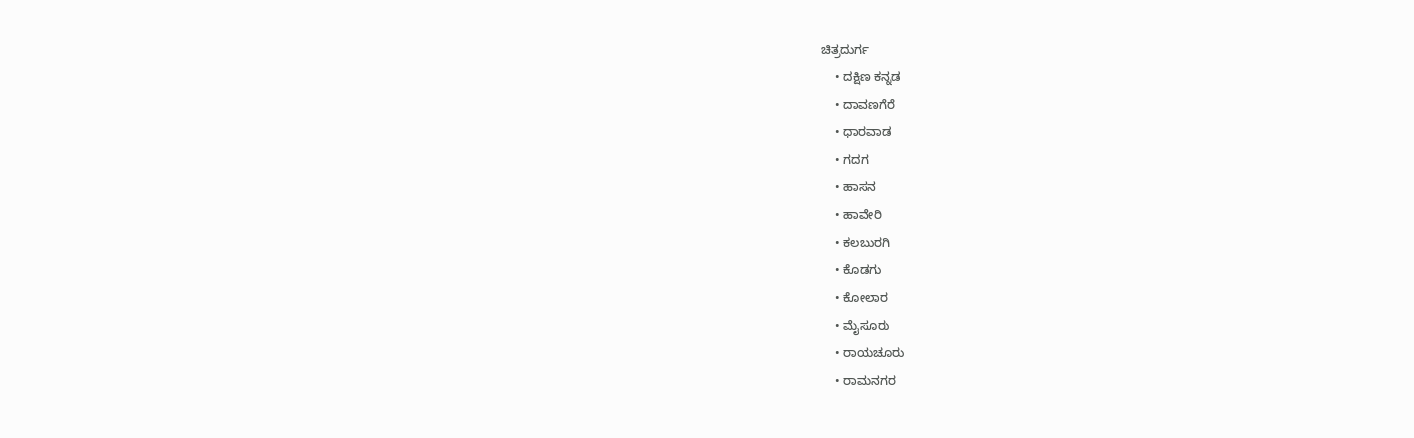ಚಿತ್ರದುರ್ಗ
    • ದಕ್ಷಿಣ ಕನ್ನಡ
    • ದಾವಣಗೆರೆ
    • ಧಾರವಾಡ
    • ಗದಗ
    • ಹಾಸನ
    • ಹಾವೇರಿ
    • ಕಲಬುರಗಿ
    • ಕೊಡಗು
    • ಕೋಲಾರ
    • ಮೈಸೂರು
    • ರಾಯಚೂರು
    • ರಾಮನಗರ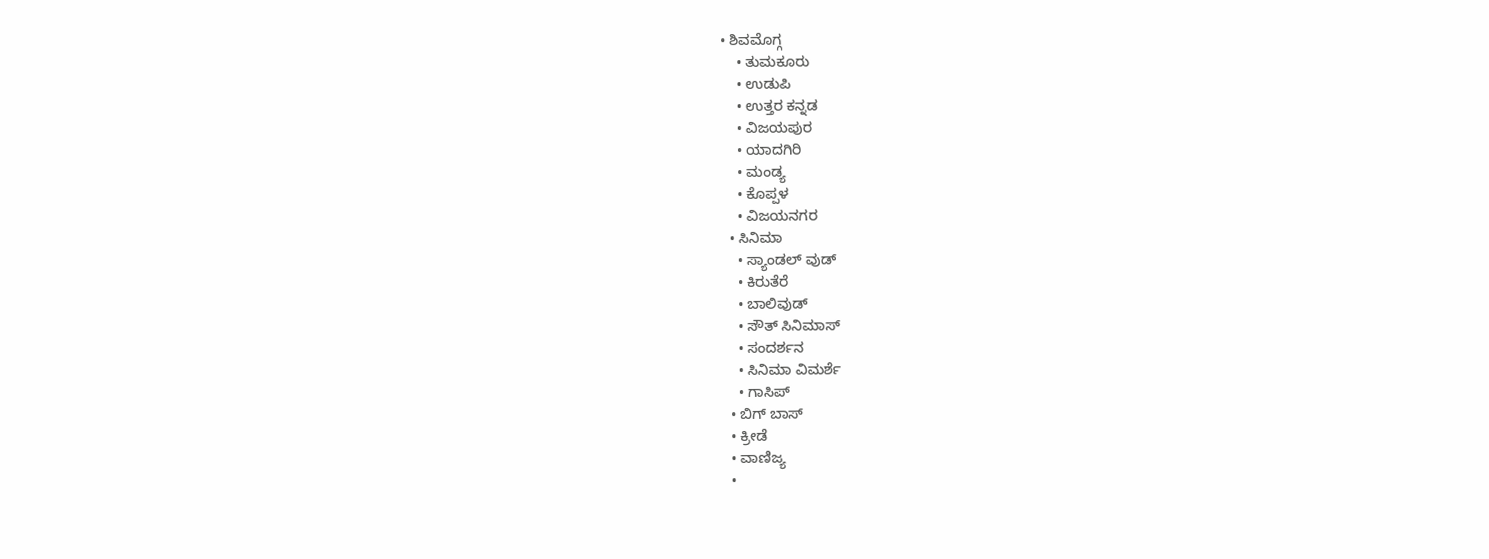• ಶಿವಮೊಗ್ಗ
    • ತುಮಕೂರು
    • ಉಡುಪಿ
    • ಉತ್ತರ ಕನ್ನಡ
    • ವಿಜಯಪುರ
    • ಯಾದಗಿರಿ
    • ಮಂಡ್ಯ
    • ಕೊಪ್ಪಳ
    • ವಿಜಯನಗರ
  • ಸಿನಿಮಾ
    • ಸ್ಯಾಂಡಲ್ ವುಡ್
    • ಕಿರುತೆರೆ
    • ಬಾಲಿವುಡ್
    • ಸೌತ್ ಸಿನಿಮಾಸ್
    • ಸಂದರ್ಶನ
    • ಸಿನಿಮಾ ವಿಮರ್ಶೆ
    • ಗಾಸಿಪ್
  • ಬಿಗ್ ಬಾಸ್
  • ಕ್ರೀಡೆ
  • ವಾಣಿಜ್ಯ
  •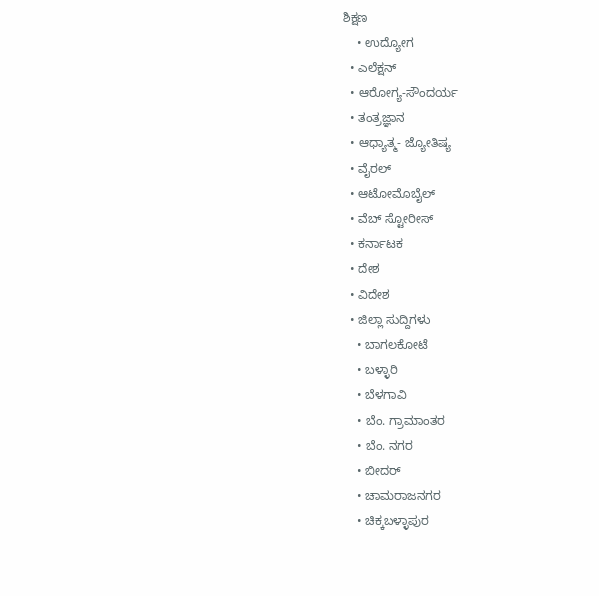ಶಿಕ್ಷಣ
    • ಉದ್ಯೋಗ
  • ಎಲೆಕ್ಷನ್
  • ಆರೋಗ್ಯ-ಸೌಂದರ್ಯ
  • ತಂತ್ರಜ್ಞಾನ
  • ಆಧ್ಯಾತ್ಮ- ಜ್ಯೋತಿಷ್ಯ
  • ವೈರಲ್
  • ಆಟೋಮೊಬೈಲ್
  • ವೆಬ್ ಸ್ಟೋರೀಸ್
  • ಕರ್ನಾಟಕ
  • ದೇಶ
  • ವಿದೇಶ
  • ಜಿಲ್ಲಾ ಸುದ್ದಿಗಳು
    • ಬಾಗಲಕೋಟೆ
    • ಬಳ್ಳಾರಿ
    • ಬೆಳಗಾವಿ
    • ಬೆಂ. ಗ್ರಾಮಾಂತರ
    • ಬೆಂ. ನಗರ
    • ಬೀದರ್
    • ಚಾಮರಾಜನಗರ
    • ಚಿಕ್ಕಬಳ್ಳಾಪುರ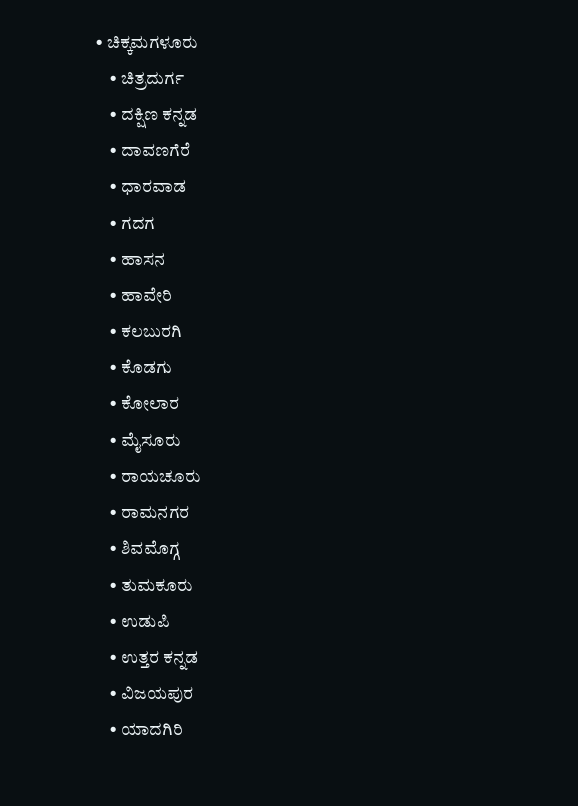• ಚಿಕ್ಕಮಗಳೂರು
    • ಚಿತ್ರದುರ್ಗ
    • ದಕ್ಷಿಣ ಕನ್ನಡ
    • ದಾವಣಗೆರೆ
    • ಧಾರವಾಡ
    • ಗದಗ
    • ಹಾಸನ
    • ಹಾವೇರಿ
    • ಕಲಬುರಗಿ
    • ಕೊಡಗು
    • ಕೋಲಾರ
    • ಮೈಸೂರು
    • ರಾಯಚೂರು
    • ರಾಮನಗರ
    • ಶಿವಮೊಗ್ಗ
    • ತುಮಕೂರು
    • ಉಡುಪಿ
    • ಉತ್ತರ ಕನ್ನಡ
    • ವಿಜಯಪುರ
    • ಯಾದಗಿರಿ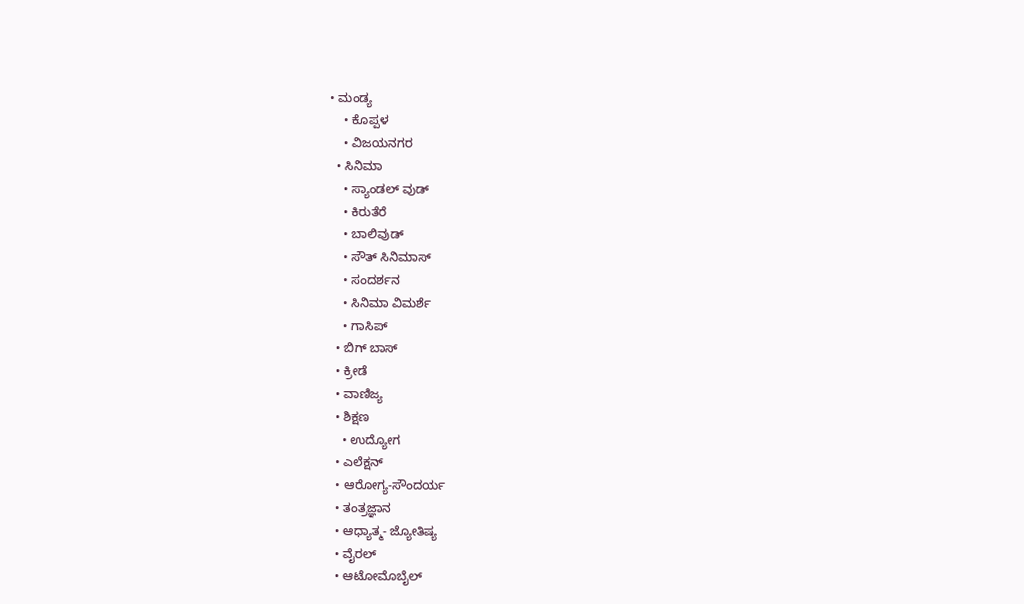• ಮಂಡ್ಯ
    • ಕೊಪ್ಪಳ
    • ವಿಜಯನಗರ
  • ಸಿನಿಮಾ
    • ಸ್ಯಾಂಡಲ್ ವುಡ್
    • ಕಿರುತೆರೆ
    • ಬಾಲಿವುಡ್
    • ಸೌತ್ ಸಿನಿಮಾಸ್
    • ಸಂದರ್ಶನ
    • ಸಿನಿಮಾ ವಿಮರ್ಶೆ
    • ಗಾಸಿಪ್
  • ಬಿಗ್ ಬಾಸ್
  • ಕ್ರೀಡೆ
  • ವಾಣಿಜ್ಯ
  • ಶಿಕ್ಷಣ
    • ಉದ್ಯೋಗ
  • ಎಲೆಕ್ಷನ್
  • ಆರೋಗ್ಯ-ಸೌಂದರ್ಯ
  • ತಂತ್ರಜ್ಞಾನ
  • ಆಧ್ಯಾತ್ಮ- ಜ್ಯೋತಿಷ್ಯ
  • ವೈರಲ್
  • ಆಟೋಮೊಬೈಲ್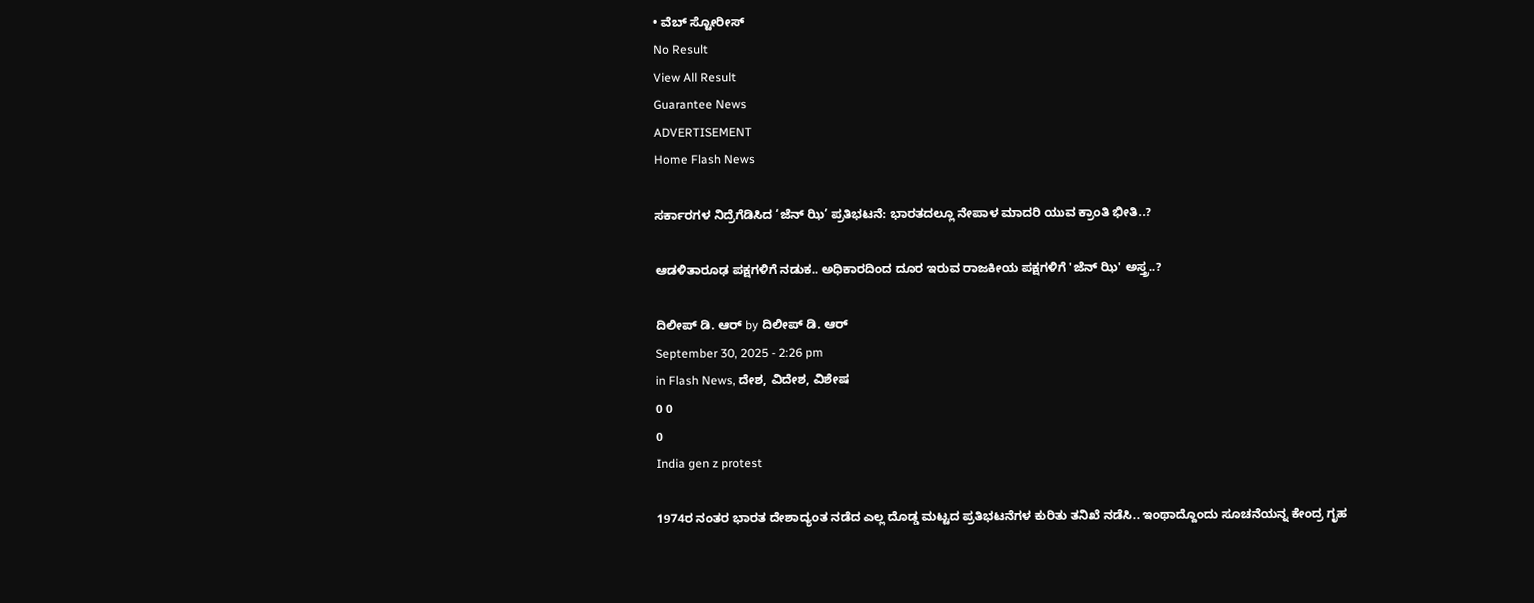• ವೆಬ್ ಸ್ಟೋರೀಸ್
No Result
View All Result
Guarantee News
ADVERTISEMENT
Home Flash News

ಸರ್ಕಾರಗಳ ನಿದ್ರೆಗೆಡಿಸಿದ ‘ಜೆನ್ ಝಿ’ ಪ್ರತಿಭಟನೆ: ಭಾರತದಲ್ಲೂ ನೇಪಾಳ ಮಾದರಿ ಯುವ ಕ್ರಾಂತಿ ಭೀತಿ..?

ಆಡಳಿತಾರೂಢ ಪಕ್ಷಗಳಿಗೆ ನಡುಕ.. ಅಧಿಕಾರದಿಂದ ದೂರ ಇರುವ ರಾಜಕೀಯ ಪಕ್ಷಗಳಿಗೆ 'ಜೆನ್ ಝಿ' ಅಸ್ತ್ರ..?

ದಿಲೀಪ್ ಡಿ. ಆರ್ by ದಿಲೀಪ್ ಡಿ. ಆರ್
September 30, 2025 - 2:26 pm
in Flash News, ದೇಶ, ವಿದೇಶ, ವಿಶೇಷ
0 0
0
India gen z protest

1974ರ ನಂತರ ಭಾರತ ದೇಶಾದ್ಯಂತ ನಡೆದ ಎಲ್ಲ ದೊಡ್ಡ ಮಟ್ಟದ ಪ್ರತಿಭಟನೆಗಳ ಕುರಿತು ತನಿಖೆ ನಡೆಸಿ.. ಇಂಥಾದ್ದೊಂದು ಸೂಚನೆಯನ್ನ ಕೇಂದ್ರ ಗೃಹ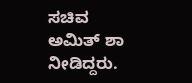ಸಚಿವ ಅಮಿತ್ ಶಾ ನೀಡಿದ್ದರು.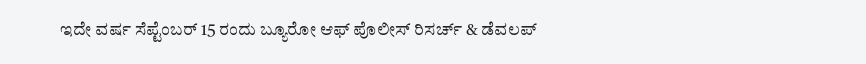ಇದೇ ವರ್ಷ ಸೆಪ್ಟೆಂಬರ್ 15 ರಂದು ಬ್ಯೂರೋ ಆಫ್ ಪೊಲೀಸ್ ರಿಸರ್ಚ್ & ಡೆವಲಪ್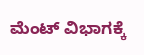ಮೆಂಟ್ ವಿಭಾಗಕ್ಕೆ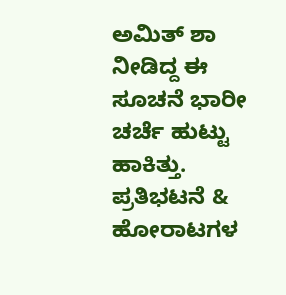ಅಮಿತ್ ಶಾ ನೀಡಿದ್ದ ಈ ಸೂಚನೆ ಭಾರೀ ಚರ್ಚೆ ಹುಟ್ಟು ಹಾಕಿತ್ತು. ಪ್ರತಿಭಟನೆ & ಹೋರಾಟಗಳ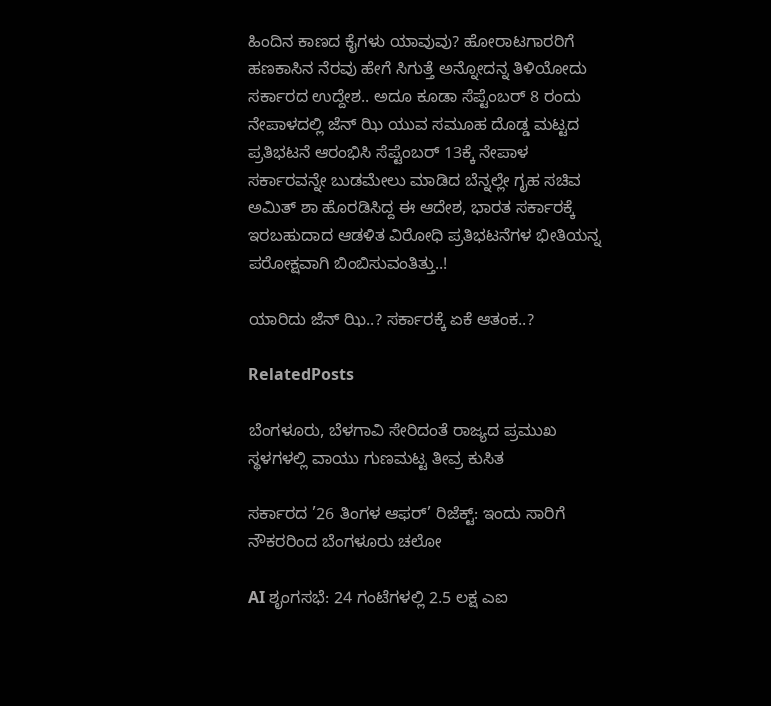ಹಿಂದಿನ ಕಾಣದ ಕೈಗಳು ಯಾವುವು? ಹೋರಾಟಗಾರರಿಗೆ ಹಣಕಾಸಿನ ನೆರವು ಹೇಗೆ ಸಿಗುತ್ತೆ ಅನ್ನೋದನ್ನ ತಿಳಿಯೋದು ಸರ್ಕಾರದ ಉದ್ದೇಶ.. ಅದೂ ಕೂಡಾ ಸೆಪ್ಟೆಂಬರ್ 8 ರಂದು ನೇಪಾಳದಲ್ಲಿ ಜೆನ್ ಝಿ ಯುವ ಸಮೂಹ ದೊಡ್ಡ ಮಟ್ಟದ ಪ್ರತಿಭಟನೆ ಆರಂಭಿಸಿ ಸೆಪ್ಟೆಂಬರ್ 13ಕ್ಕೆ ನೇಪಾಳ ಸರ್ಕಾರವನ್ನೇ ಬುಡಮೇಲು ಮಾಡಿದ ಬೆನ್ನಲ್ಲೇ ಗೃಹ ಸಚಿವ ಅಮಿತ್ ಶಾ ಹೊರಡಿಸಿದ್ದ ಈ ಆದೇಶ, ಭಾರತ ಸರ್ಕಾರಕ್ಕೆ ಇರಬಹುದಾದ ಆಡಳಿತ ವಿರೋಧಿ ಪ್ರತಿಭಟನೆಗಳ ಭೀತಿಯನ್ನ ಪರೋಕ್ಷವಾಗಿ ಬಿಂಬಿಸುವಂತಿತ್ತು..!

ಯಾರಿದು ಜೆನ್ ಝಿ..? ಸರ್ಕಾರಕ್ಕೆ ಏಕೆ ಆತಂಕ..?

RelatedPosts

ಬೆಂಗಳೂರು, ಬೆಳಗಾವಿ ಸೇರಿದಂತೆ ರಾಜ್ಯದ ಪ್ರಮುಖ ಸ್ಥಳಗಳಲ್ಲಿ ವಾಯು ಗುಣಮಟ್ಟ ತೀವ್ರ ಕುಸಿತ

ಸರ್ಕಾರದ ’26 ತಿಂಗಳ ಆಫರ್’ ರಿಜೆಕ್ಟ್: ಇಂದು ಸಾರಿಗೆ ನೌಕರರಿಂದ ಬೆಂಗಳೂರು ಚಲೋ

AI ಶೃಂಗಸಭೆ: 24 ಗಂಟೆಗಳಲ್ಲಿ 2.5 ಲಕ್ಷ ಎಐ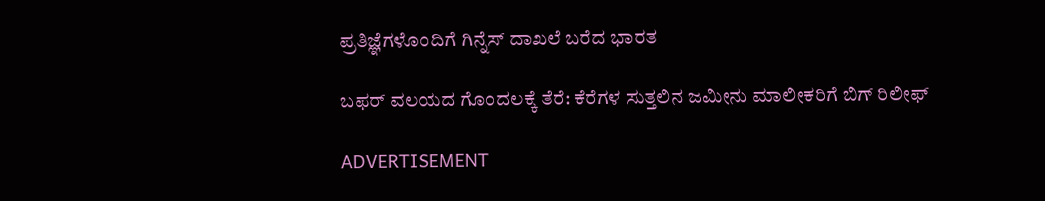ಪ್ರತಿಜ್ಞೆಗಳೊಂದಿಗೆ ಗಿನ್ನೆಸ್ ದಾಖಲೆ ಬರೆದ ಭಾರತ

ಬಫರ್ ವಲಯದ ಗೊಂದಲಕ್ಕೆ ತೆರೆ: ಕೆರೆಗಳ ಸುತ್ತಲಿನ ಜಮೀನು ಮಾಲೀಕರಿಗೆ ಬಿಗ್‌ ರಿಲೀಫ್

ADVERTISEMENT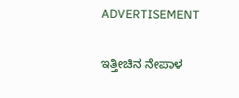ADVERTISEMENT

ಇತ್ತೀಚಿನ ನೇಪಾಳ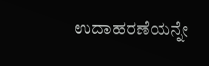ಉದಾಹರಣೆಯನ್ನೇ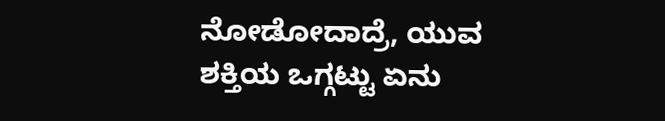ನೋಡೋದಾದ್ರೆ, ಯುವ ಶಕ್ತಿಯ ಒಗ್ಗಟ್ಟು ಏನು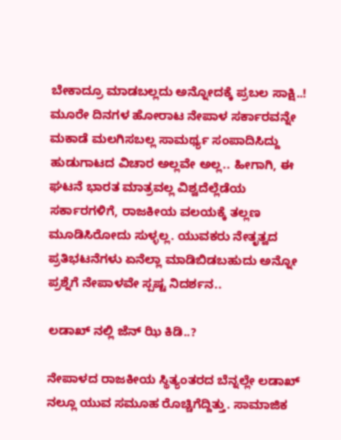ಬೇಕಾದ್ರೂ ಮಾಡಬಲ್ಲದು ಅನ್ನೋದಕ್ಕೆ ಪ್ರಬಲ ಸಾಕ್ಷಿ..! ಮೂರೇ ದಿನಗಳ ಹೋರಾಟ ನೇಪಾಳ ಸರ್ಕಾರವನ್ನೇ ಮಕಾಡೆ ಮಲಗಿಸಬಲ್ಲ ಸಾಮರ್ಥ್ಯ ಸಂಪಾದಿಸಿದ್ದು ಹುಡುಗಾಟದ ವಿಚಾರ ಅಲ್ಲವೇ ಅಲ್ಲ.. ಹೀಗಾಗಿ, ಈ ಘಟನೆ ಭಾರತ ಮಾತ್ರವಲ್ಲ ವಿಶ್ವದೆಲ್ಲೆಡೆಯ ಸರ್ಕಾರಗಳಿಗೆ, ರಾಜಕೀಯ ವಲಯಕ್ಕೆ ತಲ್ಲಣ ಮೂಡಿಸಿರೋದು ಸುಳ್ಳಲ್ಲ. ಯುವಕರು ನೇತೃತ್ವದ ಪ್ರತಿಭಟನೆಗಳು ಏನೆಲ್ಲಾ ಮಾಡಿಬಿಡಬಹುದು ಅನ್ನೋ ಪ್ರಶ್ನೆಗೆ ನೇಪಾಳವೇ ಸ್ಪಷ್ಟ ನಿದರ್ಶನ..

ಲಡಾಖ್ ನಲ್ಲಿ ಜೆನ್ ಝಿ ಕಿಡಿ..?

ನೇಪಾಳದ ರಾಜಕೀಯ ಸ್ಥಿತ್ಯಂತರದ ಬೆನ್ನಲ್ಲೇ ಲಡಾಖ್ ನಲ್ಲೂ ಯುವ ಸಮೂಹ ರೊಚ್ಚಿಗೆದ್ದಿತ್ತು. ಸಾಮಾಜಿಕ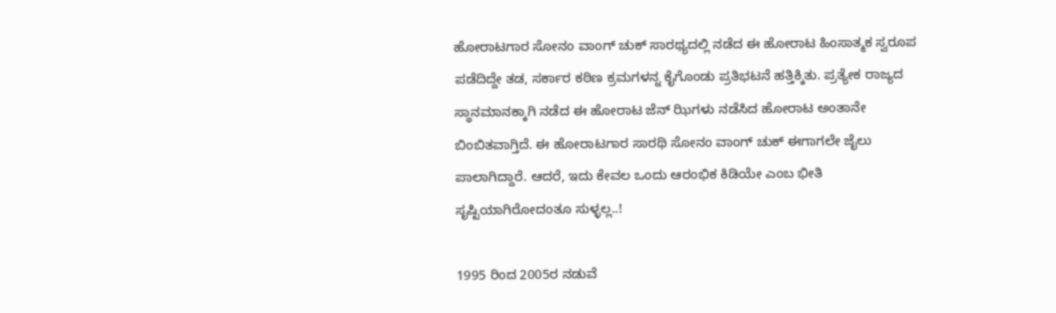ಹೋರಾಟಗಾರ ಸೋನಂ ವಾಂಗ್ ಚುಕ್ ಸಾರಥ್ಯದಲ್ಲಿ ನಡೆದ ಈ ಹೋರಾಟ ಹಿಂಸಾತ್ಮಕ ಸ್ವರೂಪ ಪಡೆದಿದ್ದೇ ತಡ, ಸರ್ಕಾರ ಕಠಿಣ ಕ್ರಮಗಳನ್ನ ಕೈಗೊಂಡು ಪ್ರತಿಭಟನೆ ಹತ್ತಿಕ್ಕಿತು. ಪ್ರತ್ಯೇಕ ರಾಜ್ಯದ ಸ್ಥಾನಮಾನಕ್ಕಾಗಿ ನಡೆದ ಈ ಹೋರಾಟ ಜೆನ್ ಝಿಗಳು ನಡೆಸಿದ ಹೋರಾಟ ಅಂತಾನೇ ಬಿಂಬಿತವಾಗ್ತಿದೆ. ಈ ಹೋರಾಟಗಾರ ಸಾರಥಿ ಸೋನಂ ವಾಂಗ್ ಚುಕ್ ಈಗಾಗಲೇ ಜೈಲು ಪಾಲಾಗಿದ್ದಾರೆ. ಆದರೆ, ಇದು ಕೇವಲ ಒಂದು ಆರಂಭಿಕ ಕಿಡಿಯೇ ಎಂಬ ಭೀತಿ ಸೃಷ್ಟಿಯಾಗಿರೋದಂತೂ ಸುಳ್ಳಲ್ಲ..!

1995 ರಿಂದ 2005ರ ನಡುವೆ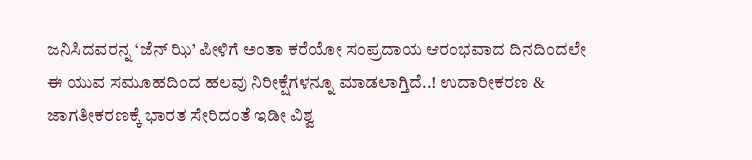ಜನಿಸಿದವರನ್ನ ‘ಜೆನ್ ಝಿ’ ಪೀಳಿಗೆ ಅಂತಾ ಕರೆಯೋ ಸಂಪ್ರದಾಯ ಆರಂಭವಾದ ದಿನದಿಂದಲೇ ಈ ಯುವ ಸಮೂಹದಿಂದ ಹಲವು ನಿರೀಕ್ಷೆಗಳನ್ನೂ ಮಾಡಲಾಗ್ತಿದೆ..! ಉದಾರೀಕರಣ & ಜಾಗತೀಕರಣಕ್ಕೆ ಭಾರತ ಸೇರಿದಂತೆ ಇಡೀ ವಿಶ್ವ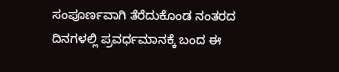ಸಂಪೂರ್ಣವಾಗಿ ತೆರೆದುಕೊಂಡ ನಂತರದ ದಿನಗಳಲ್ಲಿ ಪ್ರವರ್ಧಮಾನಕ್ಕೆ ಬಂದ ಈ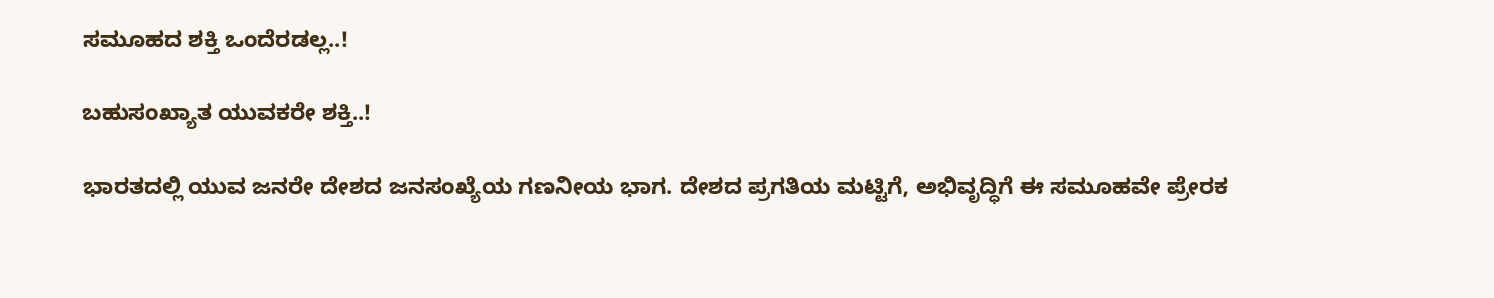ಸಮೂಹದ ಶಕ್ತಿ ಒಂದೆರಡಲ್ಲ..!

ಬಹುಸಂಖ್ಯಾತ ಯುವಕರೇ ಶಕ್ತಿ..!

ಭಾರತದಲ್ಲಿ ಯುವ ಜನರೇ ದೇಶದ ಜನಸಂಖ್ಯೆಯ ಗಣನೀಯ ಭಾಗ. ದೇಶದ ಪ್ರಗತಿಯ ಮಟ್ಟಿಗೆ, ಅಭಿವೃದ್ಧಿಗೆ ಈ ಸಮೂಹವೇ ಪ್ರೇರಕ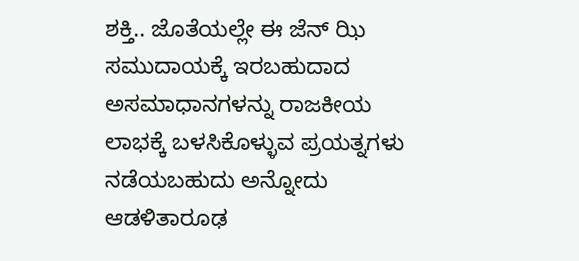ಶಕ್ತಿ.. ಜೊತೆಯಲ್ಲೇ ಈ ಜೆನ್ ಝಿ ಸಮುದಾಯಕ್ಕೆ ಇರಬಹುದಾದ ಅಸಮಾಧಾನಗಳನ್ನು ರಾಜಕೀಯ ಲಾಭಕ್ಕೆ ಬಳಸಿಕೊಳ್ಳುವ ಪ್ರಯತ್ನಗಳು ನಡೆಯಬಹುದು ಅನ್ನೋದು ಆಡಳಿತಾರೂಢ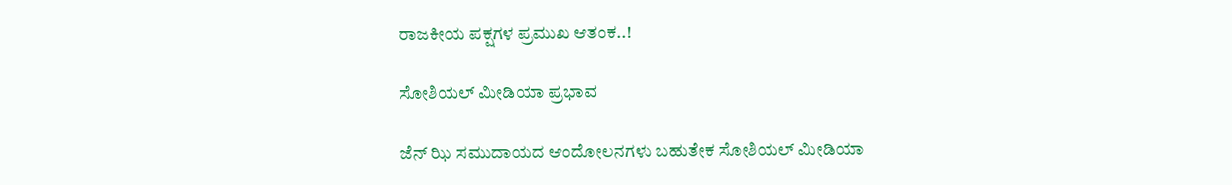ರಾಜಕೀಯ ಪಕ್ಷಗಳ ಪ್ರಮುಖ ಆತಂಕ..!

ಸೋಶಿಯಲ್ ಮೀಡಿಯಾ ಪ್ರಭಾವ

ಜೆನ್ ಝಿ ಸಮುದಾಯದ ಆಂದೋಲನಗಳು ಬಹುತೇಕ ಸೋಶಿಯಲ್ ಮೀಡಿಯಾ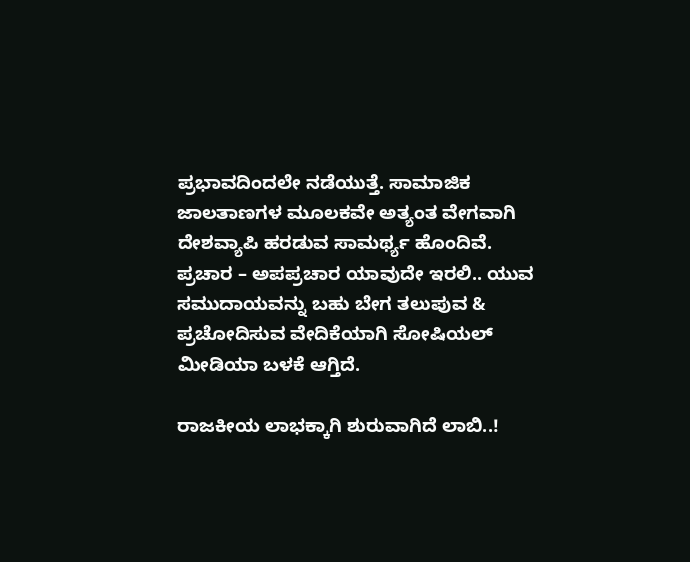ಪ್ರಭಾವದಿಂದಲೇ ನಡೆಯುತ್ತೆ. ಸಾಮಾಜಿಕ ಜಾಲತಾಣಗಳ ಮೂಲಕವೇ ಅತ್ಯಂತ ವೇಗವಾಗಿ ದೇಶವ್ಯಾಪಿ ಹರಡುವ ಸಾಮರ್ಥ್ಯ ಹೊಂದಿವೆ. ಪ್ರಚಾರ – ಅಪಪ್ರಚಾರ ಯಾವುದೇ ಇರಲಿ.. ಯುವ ಸಮುದಾಯವನ್ನು ಬಹು ಬೇಗ ತಲುಪುವ & ಪ್ರಚೋದಿಸುವ ವೇದಿಕೆಯಾಗಿ ಸೋಷಿಯಲ್ ಮೀಡಿಯಾ ಬಳಕೆ ಆಗ್ತಿದೆ.

ರಾಜಕೀಯ ಲಾಭಕ್ಕಾಗಿ ಶುರುವಾಗಿದೆ ಲಾಬಿ..!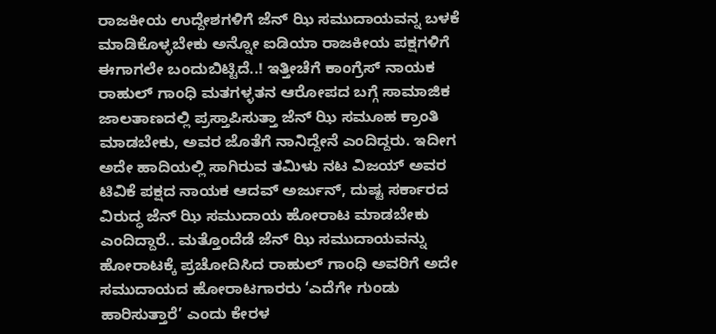ರಾಜಕೀಯ ಉದ್ದೇಶಗಳಿಗೆ ಜೆನ್ ಝಿ ಸಮುದಾಯವನ್ನ ಬಳಕೆ ಮಾಡಿಕೊಳ್ಳಬೇಕು ಅನ್ನೋ ಐಡಿಯಾ ರಾಜಕೀಯ ಪಕ್ಷಗಳಿಗೆ ಈಗಾಗಲೇ ಬಂದುಬಿಟ್ಟಿದೆ..! ಇತ್ತೀಚೆಗೆ ಕಾಂಗ್ರೆಸ್ ನಾಯಕ ರಾಹುಲ್ ಗಾಂಧಿ ಮತಗಳ್ಳತನ ಆರೋಪದ ಬಗ್ಗೆ ಸಾಮಾಜಿಕ ಜಾಲತಾಣದಲ್ಲಿ ಪ್ರಸ್ತಾಪಿಸುತ್ತಾ ಜೆನ್ ಝಿ ಸಮೂಹ ಕ್ರಾಂತಿ ಮಾಡಬೇಕು, ಅವರ ಜೊತೆಗೆ ನಾನಿದ್ದೇನೆ ಎಂದಿದ್ದರು. ಇದೀಗ ಅದೇ ಹಾದಿಯಲ್ಲಿ ಸಾಗಿರುವ ತಮಿಳು ನಟ ವಿಜಯ್ ಅವರ ಟಿವಿಕೆ ಪಕ್ಷದ ನಾಯಕ ಆದವ್ ಅರ್ಜುನ್, ದುಷ್ಟ ಸರ್ಕಾರದ ವಿರುದ್ಧ ಜೆನ್ ಝಿ ಸಮುದಾಯ ಹೋರಾಟ ಮಾಡಬೇಕು ಎಂದಿದ್ದಾರೆ.. ಮತ್ತೊಂದೆಡೆ ಜೆನ್ ಝಿ ಸಮುದಾಯವನ್ನು ಹೋರಾಟಕ್ಕೆ ಪ್ರಚೋದಿಸಿದ ರಾಹುಲ್ ಗಾಂಧಿ ಅವರಿಗೆ ಅದೇ ಸಮುದಾಯದ ಹೋರಾಟಗಾರರು ‘ಎದೆಗೇ ಗುಂಡು ಹಾರಿಸುತ್ತಾರೆ’ ಎಂದು ಕೇರಳ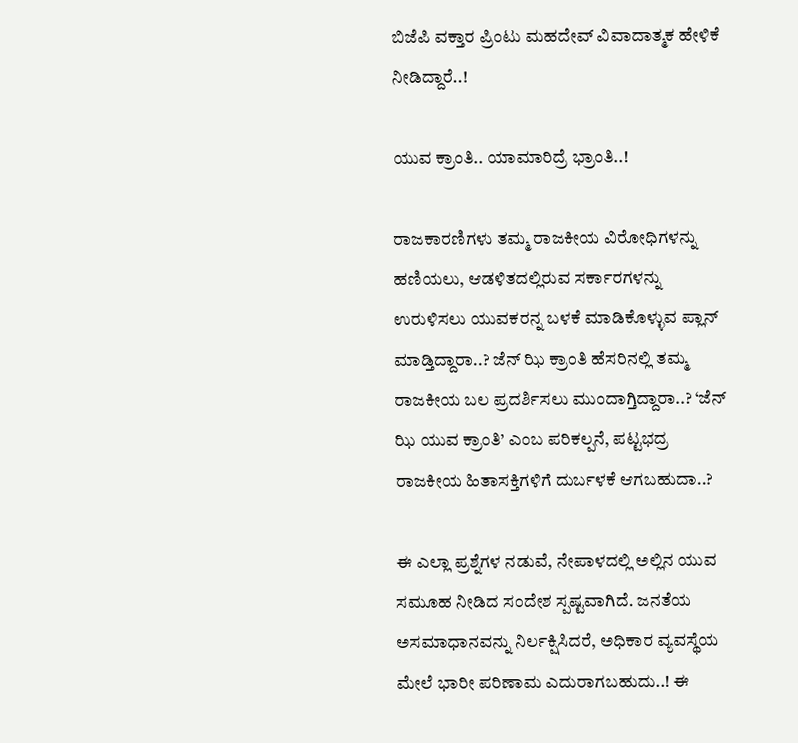ಬಿಜೆಪಿ ವಕ್ತಾರ ಪ್ರಿಂಟು ಮಹದೇವ್ ವಿವಾದಾತ್ಮಕ ಹೇಳಿಕೆ ನೀಡಿದ್ದಾರೆ..!

ಯುವ ಕ್ರಾಂತಿ.. ಯಾಮಾರಿದ್ರೆ ಭ್ರಾಂತಿ..!

ರಾಜಕಾರಣಿಗಳು ತಮ್ಮ ರಾಜಕೀಯ ವಿರೋಧಿಗಳನ್ನು ಹಣಿಯಲು, ಆಡಳಿತದಲ್ಲಿರುವ ಸರ್ಕಾರಗಳನ್ನು ಉರುಳಿಸಲು ಯುವಕರನ್ನ ಬಳಕೆ ಮಾಡಿಕೊಳ್ಳುವ ಪ್ಲಾನ್ ಮಾಡ್ತಿದ್ದಾರಾ..? ಜೆನ್ ಝಿ ಕ್ರಾಂತಿ ಹೆಸರಿನಲ್ಲಿ ತಮ್ಮ ರಾಜಕೀಯ ಬಲ ಪ್ರದರ್ಶಿಸಲು ಮುಂದಾಗ್ತಿದ್ದಾರಾ..? ‘ಜೆನ್ ಝಿ ಯುವ ಕ್ರಾಂತಿ’ ಎಂಬ ಪರಿಕಲ್ಪನೆ, ಪಟ್ಟಭದ್ರ ರಾಜಕೀಯ ಹಿತಾಸಕ್ತಿಗಳಿಗೆ ದುರ್ಬಳಕೆ ಆಗಬಹುದಾ..?

ಈ ಎಲ್ಲಾ ಪ್ರಶ್ನೆಗಳ ನಡುವೆ, ನೇಪಾಳದಲ್ಲಿ ಅಲ್ಲಿನ ಯುವ ಸಮೂಹ ನೀಡಿದ ಸಂದೇಶ ಸ್ಪಷ್ಟವಾಗಿದೆ. ಜನತೆಯ ಅಸಮಾಧಾನವನ್ನು ನಿರ್ಲಕ್ಷಿಸಿದರೆ, ಅಧಿಕಾರ ವ್ಯವಸ್ಥೆಯ ಮೇಲೆ ಭಾರೀ ಪರಿಣಾಮ ಎದುರಾಗಬಹುದು..! ಈ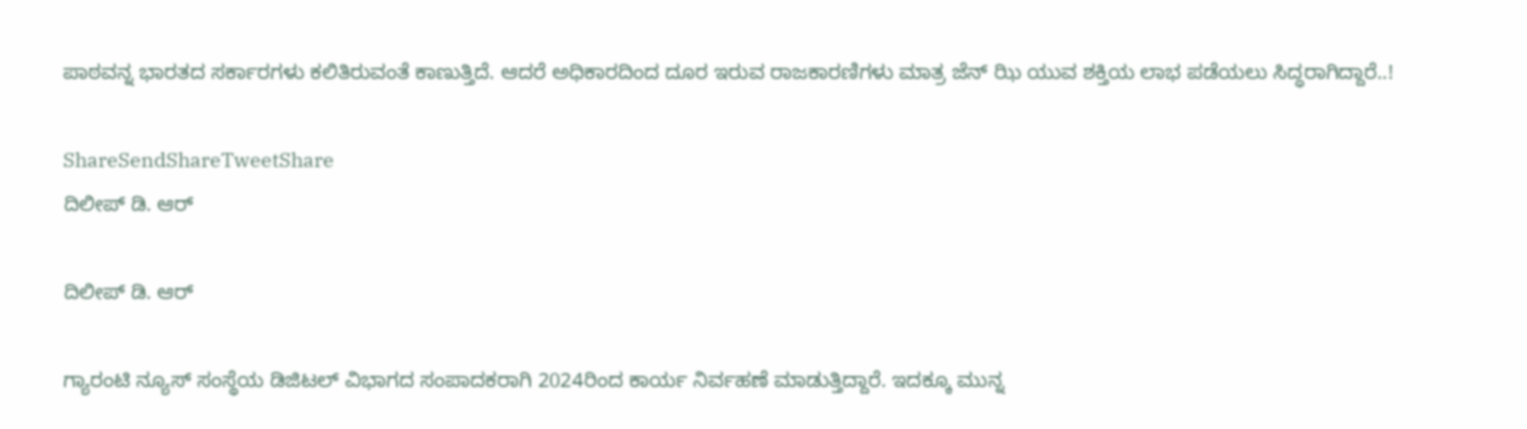ಪಾಠವನ್ನ ಭಾರತದ ಸರ್ಕಾರಗಳು ಕಲಿತಿರುವಂತೆ ಕಾಣುತ್ತಿದೆ. ಆದರೆ ಅಧಿಕಾರದಿಂದ ದೂರ ಇರುವ ರಾಜಕಾರಣಿಗಳು ಮಾತ್ರ ಜೆನ್ ಝಿ ಯುವ ಶಕ್ತಿಯ ಲಾಭ ಪಡೆಯಲು ಸಿದ್ಧರಾಗಿದ್ದಾರೆ..!

ShareSendShareTweetShare
ದಿಲೀಪ್ ಡಿ. ಆರ್

ದಿಲೀಪ್ ಡಿ. ಆರ್

ಗ್ಯಾರಂಟಿ ನ್ಯೂಸ್ ಸಂಸ್ಥೆಯ ಡಿಜಿಟಲ್ ವಿಭಾಗದ ಸಂಪಾದಕರಾಗಿ 2024ರಿಂದ ಕಾರ್ಯ ನಿರ್ವಹಣೆ ಮಾಡುತ್ತಿದ್ದಾರೆ. ಇದಕ್ಕೂ ಮುನ್ನ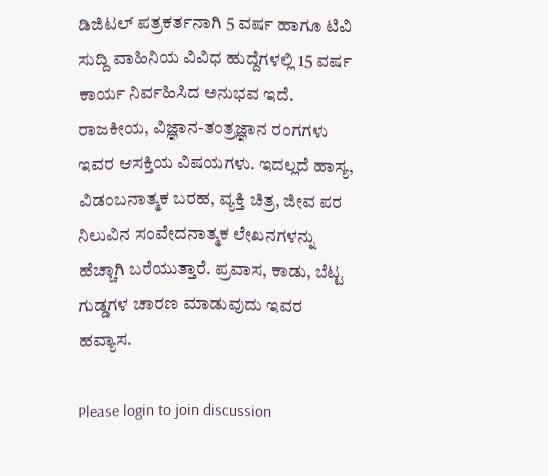ಡಿಜಿಟಲ್ ಪತ್ರಕರ್ತನಾಗಿ 5 ವರ್ಷ ಹಾಗೂ ಟಿವಿ ಸುದ್ದಿ ವಾಹಿನಿಯ ವಿವಿಧ ಹುದ್ದೆಗಳಲ್ಲಿ 15 ವರ್ಷ ಕಾರ್ಯ ನಿರ್ವಹಿಸಿದ ಅನುಭವ ಇದೆ. ರಾಜಕೀಯ, ವಿಜ್ಞಾನ-ತಂತ್ರಜ್ಞಾನ ರಂಗಗಳು ಇವರ ಆಸಕ್ತಿಯ ವಿಷಯಗಳು. ಇದಲ್ಲದೆ ಹಾಸ್ಯ, ವಿಡಂಬನಾತ್ಮಕ ಬರಹ, ವ್ಯಕ್ತಿ ಚಿತ್ರ, ಜೀವ ಪರ ನಿಲುವಿನ ಸಂವೇದನಾತ್ಮಕ ಲೇಖನಗಳನ್ನು ಹೆಚ್ಚಾಗಿ ಬರೆಯುತ್ತಾರೆ. ಪ್ರವಾಸ, ಕಾಡು, ಬೆಟ್ಟ ಗುಡ್ಡಗಳ ಚಾರಣ ಮಾಡುವುದು ಇವರ ಹವ್ಯಾಸ.

Please login to join discussion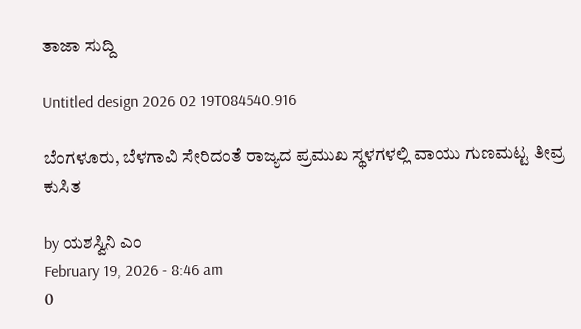ತಾಜಾ ಸುದ್ದಿ

Untitled design 2026 02 19T084540.916

ಬೆಂಗಳೂರು, ಬೆಳಗಾವಿ ಸೇರಿದಂತೆ ರಾಜ್ಯದ ಪ್ರಮುಖ ಸ್ಥಳಗಳಲ್ಲಿ ವಾಯು ಗುಣಮಟ್ಟ ತೀವ್ರ ಕುಸಿತ

by ಯಶಸ್ವಿನಿ ಎಂ
February 19, 2026 - 8:46 am
0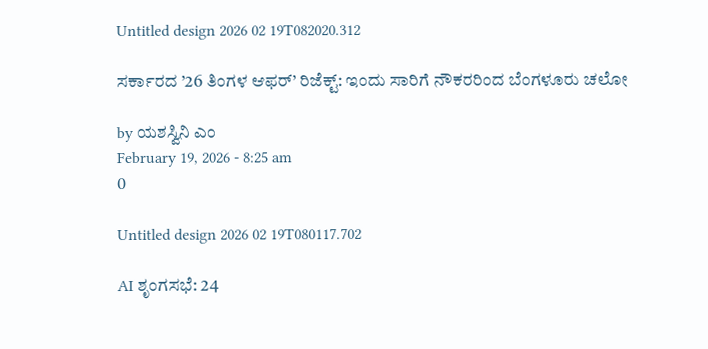Untitled design 2026 02 19T082020.312

ಸರ್ಕಾರದ ’26 ತಿಂಗಳ ಆಫರ್’ ರಿಜೆಕ್ಟ್: ಇಂದು ಸಾರಿಗೆ ನೌಕರರಿಂದ ಬೆಂಗಳೂರು ಚಲೋ

by ಯಶಸ್ವಿನಿ ಎಂ
February 19, 2026 - 8:25 am
0

Untitled design 2026 02 19T080117.702

AI ಶೃಂಗಸಭೆ: 24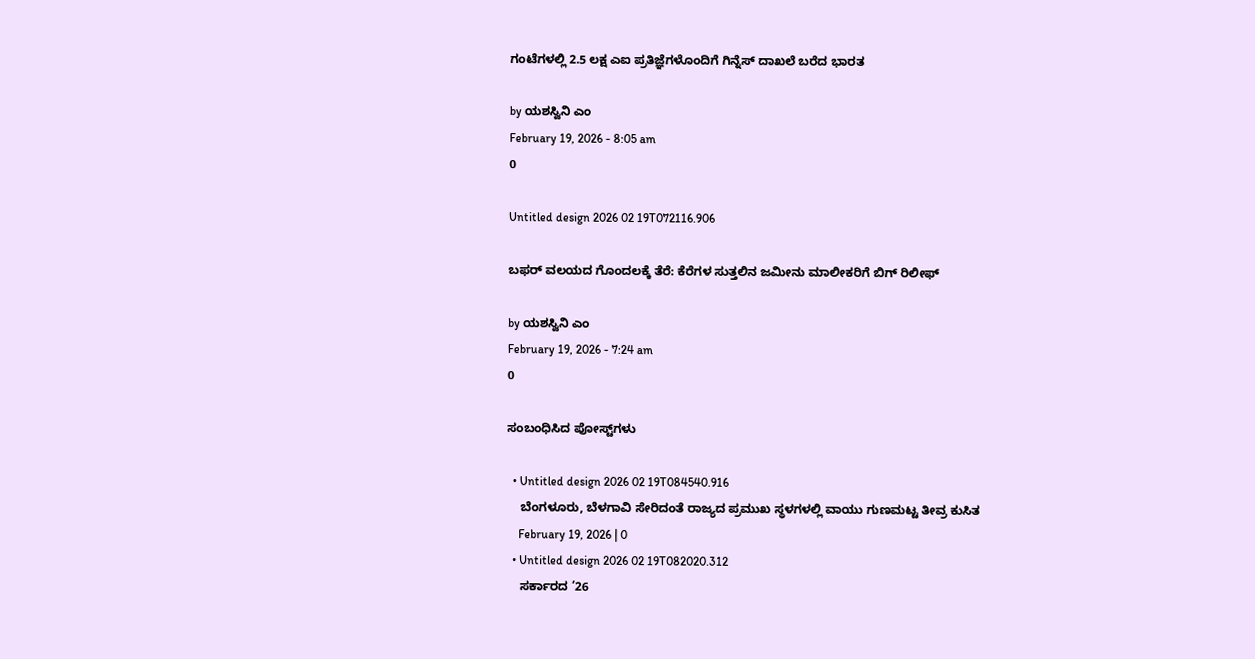ಗಂಟೆಗಳಲ್ಲಿ 2.5 ಲಕ್ಷ ಎಐ ಪ್ರತಿಜ್ಞೆಗಳೊಂದಿಗೆ ಗಿನ್ನೆಸ್ ದಾಖಲೆ ಬರೆದ ಭಾರತ

by ಯಶಸ್ವಿನಿ ಎಂ
February 19, 2026 - 8:05 am
0

Untitled design 2026 02 19T072116.906

ಬಫರ್ ವಲಯದ ಗೊಂದಲಕ್ಕೆ ತೆರೆ: ಕೆರೆಗಳ ಸುತ್ತಲಿನ ಜಮೀನು ಮಾಲೀಕರಿಗೆ ಬಿಗ್‌ ರಿಲೀಫ್

by ಯಶಸ್ವಿನಿ ಎಂ
February 19, 2026 - 7:24 am
0

ಸಂಬಂಧಿಸಿದ ಪೋಸ್ಟ್‌ಗಳು

  • Untitled design 2026 02 19T084540.916
    ಬೆಂಗಳೂರು, ಬೆಳಗಾವಿ ಸೇರಿದಂತೆ ರಾಜ್ಯದ ಪ್ರಮುಖ ಸ್ಥಳಗಳಲ್ಲಿ ವಾಯು ಗುಣಮಟ್ಟ ತೀವ್ರ ಕುಸಿತ
    February 19, 2026 | 0
  • Untitled design 2026 02 19T082020.312
    ಸರ್ಕಾರದ ’26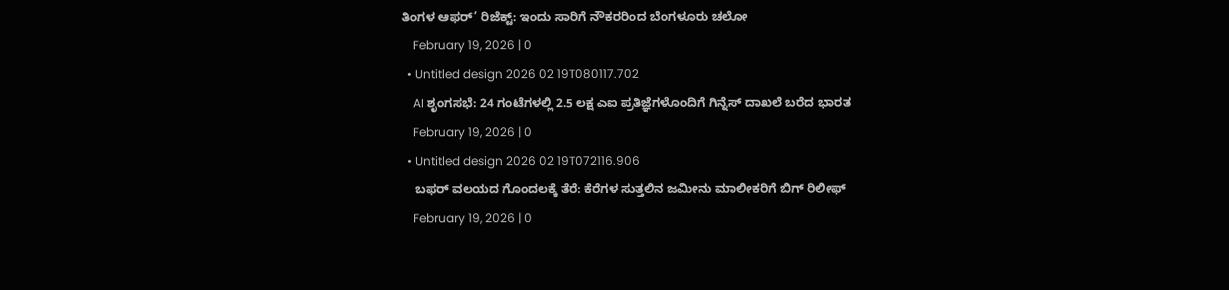ತಿಂಗಳ ಆಫರ್’ ರಿಜೆಕ್ಟ್: ಇಂದು ಸಾರಿಗೆ ನೌಕರರಿಂದ ಬೆಂಗಳೂರು ಚಲೋ
    February 19, 2026 | 0
  • Untitled design 2026 02 19T080117.702
    AI ಶೃಂಗಸಭೆ: 24 ಗಂಟೆಗಳಲ್ಲಿ 2.5 ಲಕ್ಷ ಎಐ ಪ್ರತಿಜ್ಞೆಗಳೊಂದಿಗೆ ಗಿನ್ನೆಸ್ ದಾಖಲೆ ಬರೆದ ಭಾರತ
    February 19, 2026 | 0
  • Untitled design 2026 02 19T072116.906
    ಬಫರ್ ವಲಯದ ಗೊಂದಲಕ್ಕೆ ತೆರೆ: ಕೆರೆಗಳ ಸುತ್ತಲಿನ ಜಮೀನು ಮಾಲೀಕರಿಗೆ ಬಿಗ್‌ ರಿಲೀಫ್
    February 19, 2026 | 0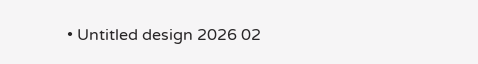• Untitled design 2026 02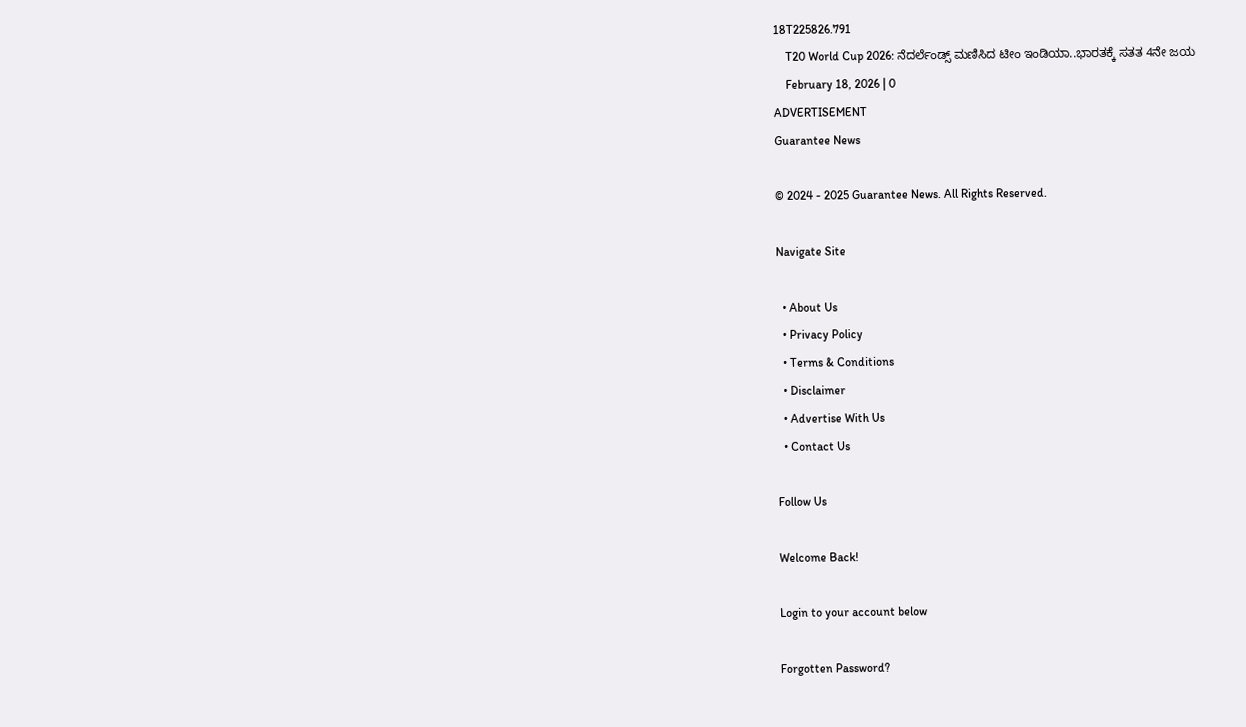18T225826.791
    T20 World Cup 2026: ನೆದರ್ಲೆಂಡ್ಸ್ ಮಣಿಸಿದ ಟೀಂ ಇಂಡಿಯಾ..ಭಾರತಕ್ಕೆ ಸತತ 4ನೇ ಜಯ
    February 18, 2026 | 0
ADVERTISEMENT
Guarantee News

© 2024 - 2025 Guarantee News. All Rights Reserved.

Navigate Site

  • About Us
  • Privacy Policy
  • Terms & Conditions
  • Disclaimer
  • Advertise With Us
  • Contact Us

Follow Us

Welcome Back!

Login to your account below

Forgotten Password?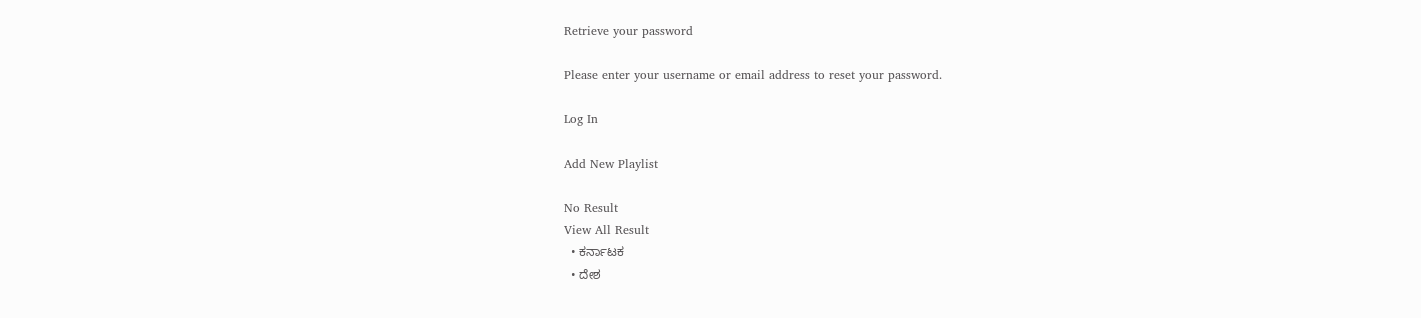Retrieve your password

Please enter your username or email address to reset your password.

Log In

Add New Playlist

No Result
View All Result
  • ಕರ್ನಾಟಕ
  • ದೇಶ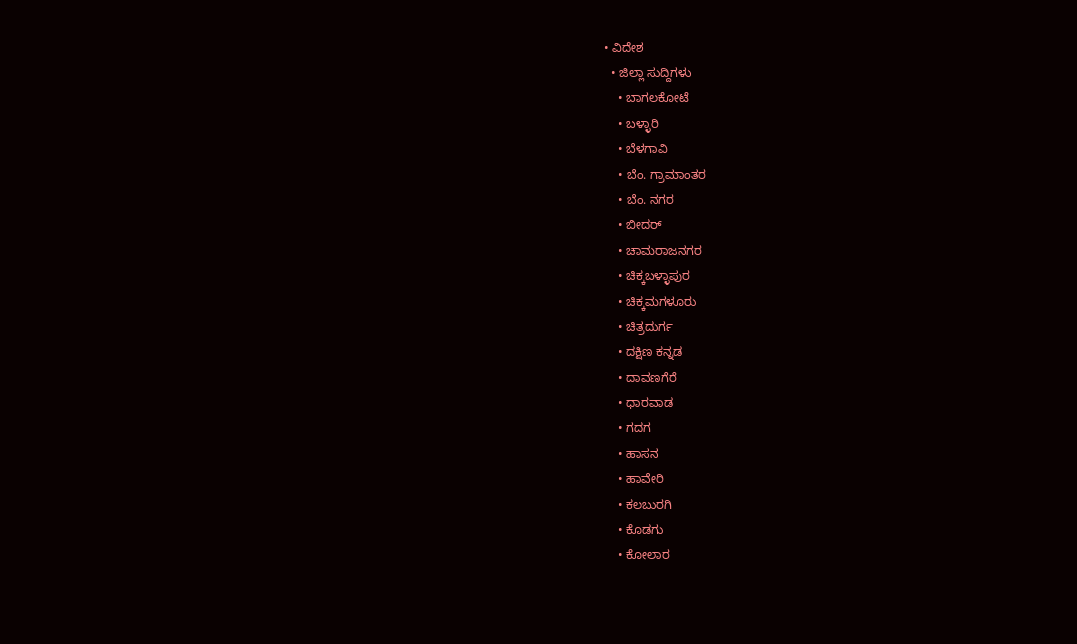• ವಿದೇಶ
  • ಜಿಲ್ಲಾ ಸುದ್ದಿಗಳು
    • ಬಾಗಲಕೋಟೆ
    • ಬಳ್ಳಾರಿ
    • ಬೆಳಗಾವಿ
    • ಬೆಂ. ಗ್ರಾಮಾಂತರ
    • ಬೆಂ. ನಗರ
    • ಬೀದರ್
    • ಚಾಮರಾಜನಗರ
    • ಚಿಕ್ಕಬಳ್ಳಾಪುರ
    • ಚಿಕ್ಕಮಗಳೂರು
    • ಚಿತ್ರದುರ್ಗ
    • ದಕ್ಷಿಣ ಕನ್ನಡ
    • ದಾವಣಗೆರೆ
    • ಧಾರವಾಡ
    • ಗದಗ
    • ಹಾಸನ
    • ಹಾವೇರಿ
    • ಕಲಬುರಗಿ
    • ಕೊಡಗು
    • ಕೋಲಾರ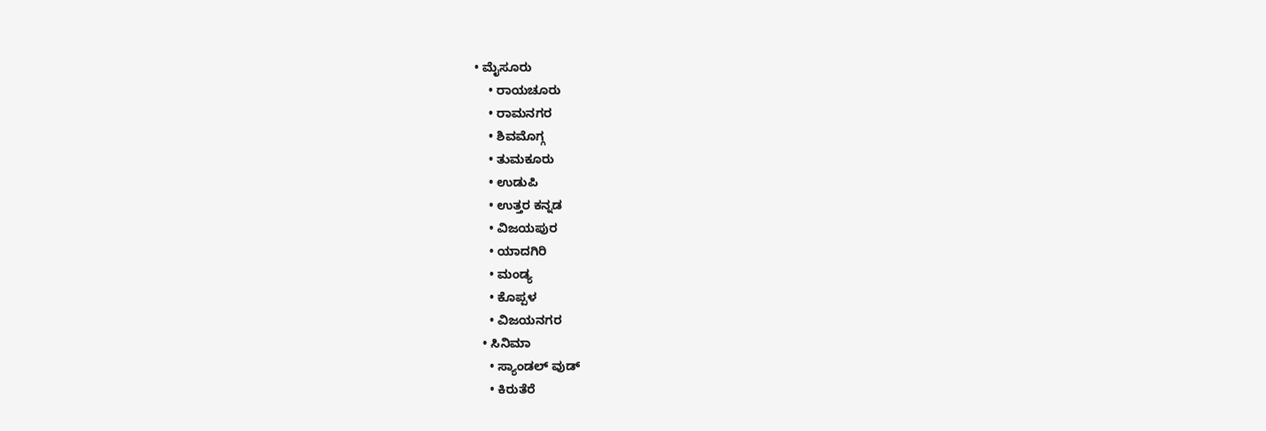• ಮೈಸೂರು
    • ರಾಯಚೂರು
    • ರಾಮನಗರ
    • ಶಿವಮೊಗ್ಗ
    • ತುಮಕೂರು
    • ಉಡುಪಿ
    • ಉತ್ತರ ಕನ್ನಡ
    • ವಿಜಯಪುರ
    • ಯಾದಗಿರಿ
    • ಮಂಡ್ಯ
    • ಕೊಪ್ಪಳ
    • ವಿಜಯನಗರ
  • ಸಿನಿಮಾ
    • ಸ್ಯಾಂಡಲ್ ವುಡ್
    • ಕಿರುತೆರೆ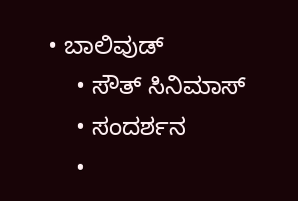• ಬಾಲಿವುಡ್
    • ಸೌತ್ ಸಿನಿಮಾಸ್
    • ಸಂದರ್ಶನ
    •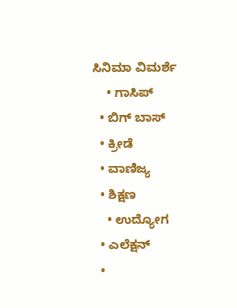ಸಿನಿಮಾ ವಿಮರ್ಶೆ
    • ಗಾಸಿಪ್
  • ಬಿಗ್ ಬಾಸ್
  • ಕ್ರೀಡೆ
  • ವಾಣಿಜ್ಯ
  • ಶಿಕ್ಷಣ
    • ಉದ್ಯೋಗ
  • ಎಲೆಕ್ಷನ್
  •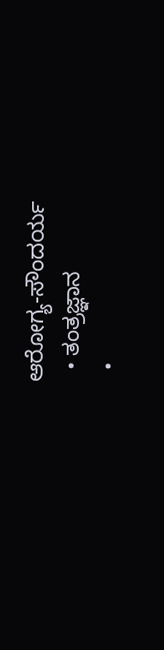ಆರೋಗ್ಯ-ಸೌಂದರ್ಯ
  • ತಂತ್ರಜ್ಞಾನ
  •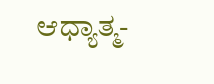ಆಧ್ಯಾತ್ಮ-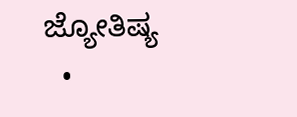ಜ್ಯೋತಿಷ್ಯ
  •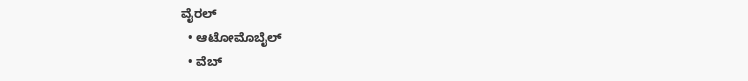ವೈರಲ್
  • ಆಟೋಮೊಬೈಲ್
  • ವೆಬ್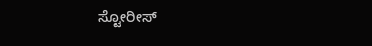ಸ್ಟೋರೀಸ್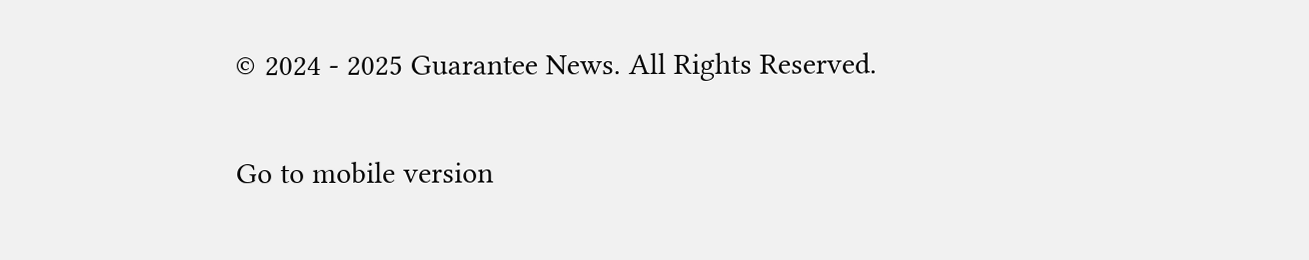© 2024 - 2025 Guarantee News. All Rights Reserved.

Go to mobile version